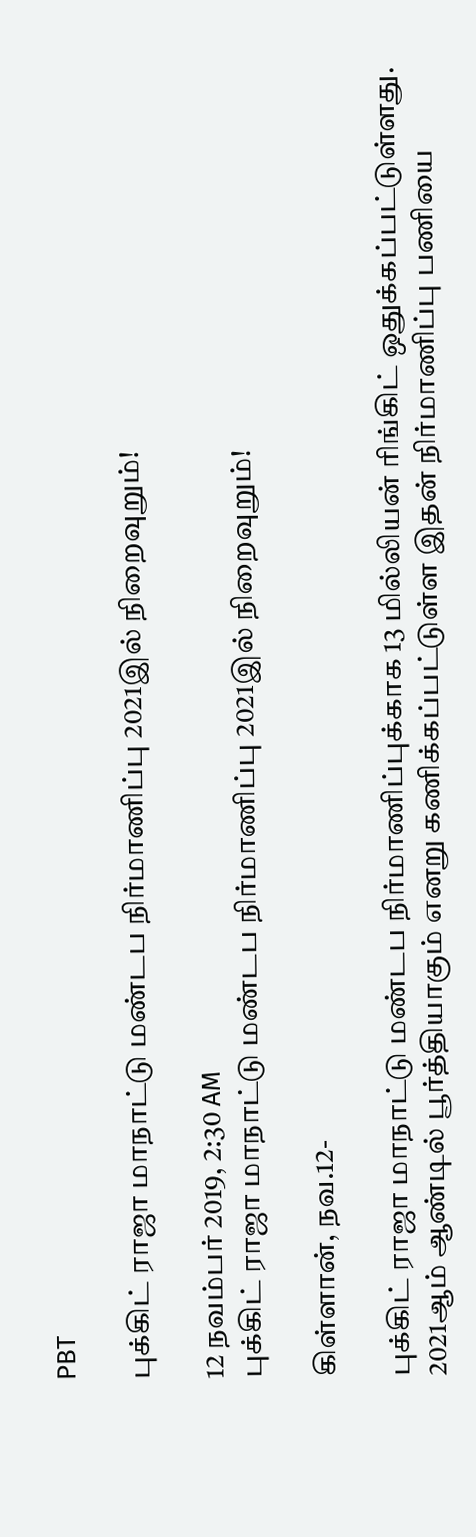PBT

புக்கிட் ராஜா மாநாட்டு மண்டப நிர்மாணிப்பு 2021இல் நிறைவுறும்!

12 நவம்பர் 2019, 2:30 AM
புக்கிட் ராஜா மாநாட்டு மண்டப நிர்மாணிப்பு 2021இல் நிறைவுறும்!

கிள்ளான், நவ.12-

புக்கிட் ராஜா மாநாட்டு மண்டப நிர்மாணிப்புக்காக 13 மில்லியன் ரிங்கிட் ஒதுக்கப்பட்டுள்ளது. 2021ஆம் ஆண்டில் பூர்த்தியாகும் எனறு கணிக்கப்பட்டுள்ள இதன் நிர்மாணிப்பு பணியை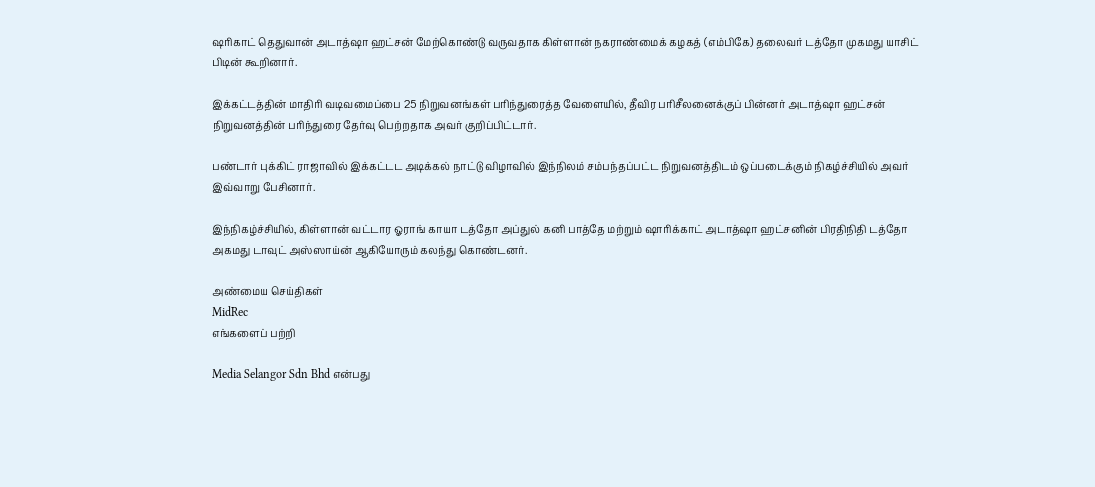ஷரிகாட் தெதுவான் அடாத்ஷா ஹட்சன் மேற்கொண்டு வருவதாக கிள்ளான் நகராண்மைக் கழகத் (எம்பிகே) தலைவர் டத்தோ முகமது யாசிட் பிடின் கூறினார்.

இக்கட்டத்தின் மாதிரி வடிவமைப்பை 25 நிறுவனங்கள் பரிந்துரைத்த வேளையில், தீவிர பரிசீலனைக்குப் பின்னர் அடாத்ஷா ஹட்சன் நிறுவனத்தின் பரிந்துரை தேர்வு பெற்றதாக அவர் குறிப்பிட்டார்.

பண்டார் புக்கிட் ராஜாவில் இக்கட்டட அடிக்கல் நாட்டு விழாவில் இந்நிலம் சம்பந்தப்பட்ட நிறுவனத்திடம் ஒப்படைக்கும் நிகழ்ச்சியில் அவர் இவ்வாறு பேசினார்.

இந்நிகழ்ச்சியில், கிள்ளான் வட்டார ஓராங் காயா டத்தோ அப்துல் கனி பாத்தே மற்றும் ஷாரிக்காட் அடாத்ஷா ஹட்சனின் பிரதிநிதி டத்தோ அகமது டாவுட் அஸ்ஸாய்ன் ஆகியோரும் கலந்து கொண்டனர்.

அண்மைய செய்திகள்
MidRec
எங்களைப் பற்றி

Media Selangor Sdn Bhd என்பது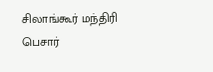சிலாங்கூர் மந்திரி பெசார்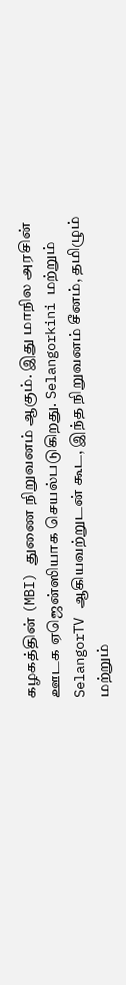கழகத்தின் (MBI) துணை நிறுவனம் ஆகும். இது மாநில அரசின் ஊடக ஏஜென்ஸியாக செயல்படுகிறது. Selangorkini மற்றும் SelangorTV ஆகியவற்றுடன் கூட, இந்த நிறுவனம் சீனம், தமிழும் மற்றும்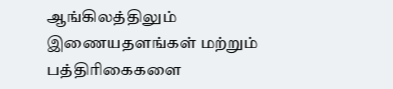ஆங்கிலத்திலும் இணையதளங்கள் மற்றும் பத்திரிகைகளை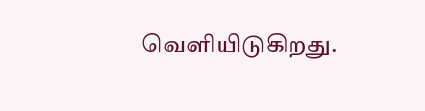வெளியிடுகிறது.